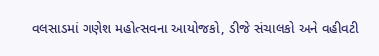વલસાડમાં ગણેશ મહોત્સવના આયોજકો, ડીજે સંચાલકો અને વહીવટી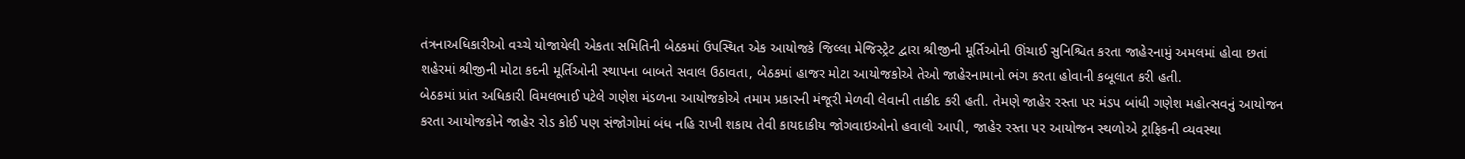તંત્રનાઅધિકારીઓ વચ્ચે યોજાયેલી એકતા સમિતિની બેઠકમાં ઉપસ્થિત એક આયોજકે જિલ્લા મેજિસ્ટ્રેટ દ્વારા શ્રીજીની મૂર્તિઓની ઊંચાઈ સુનિશ્ચિત કરતા જાહેરનામું અમલમાં હોવા છતાં શહેરમાં શ્રીજીની મોટા કદની મૂર્તિઓની સ્થાપના બાબતે સવાલ ઉઠાવતા, બેઠકમાં હાજર મોટા આયોજકોએ તેઓ જાહેરનામાનો ભંગ કરતા હોવાની કબૂલાત કરી હતી.
બેઠકમાં પ્રાંત અધિકારી વિમલભાઈ પટેલે ગણેશ મંડળના આયોજકોએ તમામ પ્રકારની મંજૂરી મેળવી લેવાની તાકીદ કરી હતી. તેમણે જાહેર રસ્તા પર મંડપ બાંધી ગણેશ મહોત્સવનું આયોજન કરતા આયોજકોને જાહેર રોડ કોઈ પણ સંજોગોમાં બંધ નહિ રાખી શકાય તેવી કાયદાકીય જોગવાઇઓનો હવાલો આપી, જાહેર રસ્તા પર આયોજન સ્થળોએ ટ્રાફિકની વ્યવસ્થા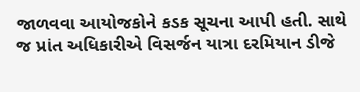જાળવવા આયોજકોને કડક સૂચના આપી હતી. સાથે જ પ્રાંત અધિકારીએ વિસર્જન યાત્રા દરમિયાન ડીજે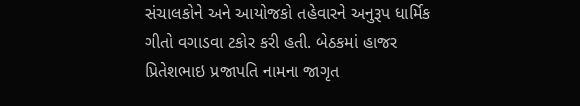સંચાલકોને અને આયોજકો તહેવારને અનુરૂપ ધાર્મિક ગીતો વગાડવા ટકોર કરી હતી. બેઠકમાં હાજર પ્રિતેશભાઇ પ્રજાપતિ નામના જાગૃત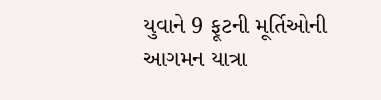યુવાને 9 ફૂટની મૂર્તિઓની આગમન યાત્રા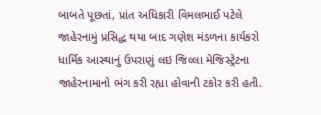બાબતે પૂછતાં, પ્રાંત અધિકારી વિમલભાઈ પટેલે જાહેરનામું પ્રસિદ્ધ થયા બાદ ગણેશ મંડળના કાર્યકરો ધાર્મિક આસ્થાનું ઉપરાણું લઇ જિલ્લા મેજિસ્ટ્રેટના જાહેરનામાનો ભંગ કરી રહ્યા હોવાની ટકોર કરી હતી.